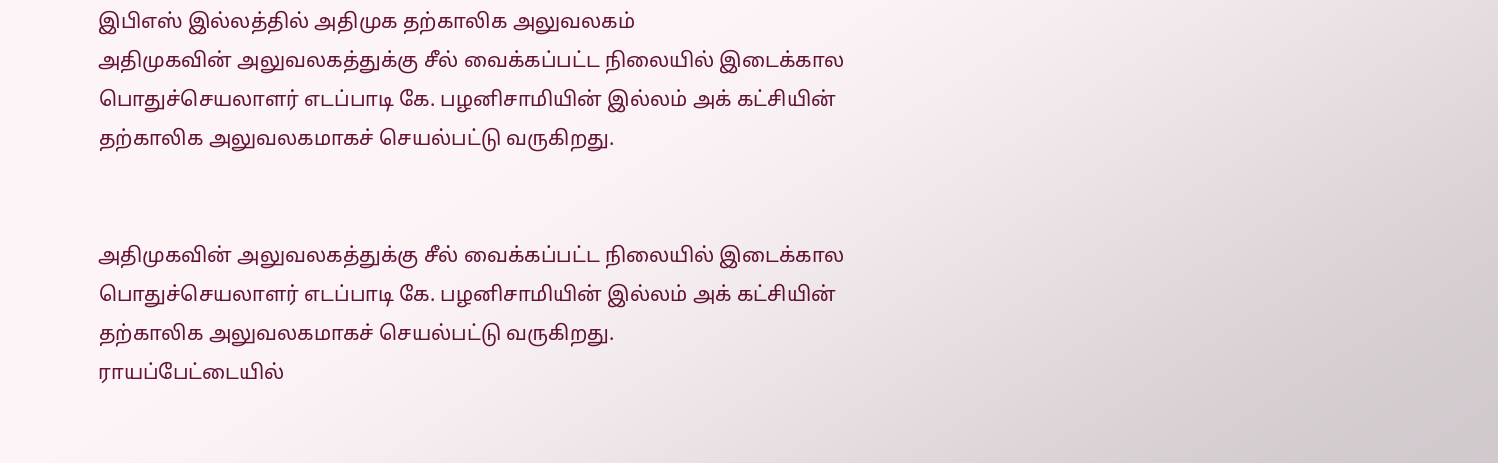இபிஎஸ் இல்லத்தில் அதிமுக தற்காலிக அலுவலகம்
அதிமுகவின் அலுவலகத்துக்கு சீல் வைக்கப்பட்ட நிலையில் இடைக்கால பொதுச்செயலாளர் எடப்பாடி கே. பழனிசாமியின் இல்லம் அக் கட்சியின் தற்காலிக அலுவலகமாகச் செயல்பட்டு வருகிறது.


அதிமுகவின் அலுவலகத்துக்கு சீல் வைக்கப்பட்ட நிலையில் இடைக்கால பொதுச்செயலாளர் எடப்பாடி கே. பழனிசாமியின் இல்லம் அக் கட்சியின் தற்காலிக அலுவலகமாகச் செயல்பட்டு வருகிறது.
ராயப்பேட்டையில்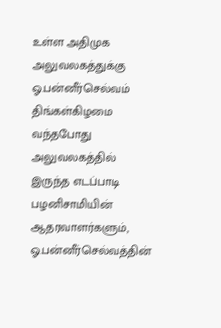உள்ள அதிமுக அலுவலகத்துக்கு ஓ.பன்னீர்செல்வம் திங்கள்கிழமை வந்தபோது அலுவலகத்தில் இருந்த எடப்பாடி பழனிசாமியின் ஆதரவாளர்களும், ஓ.பன்னீர்செல்வத்தின்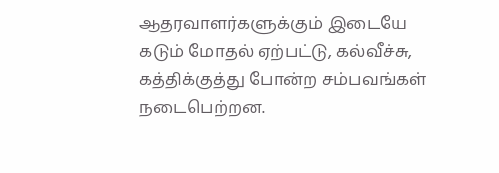ஆதரவாளர்களுக்கும் இடையே கடும் மோதல் ஏற்பட்டு, கல்வீச்சு, கத்திக்குத்து போன்ற சம்பவங்கள் நடைபெற்றன.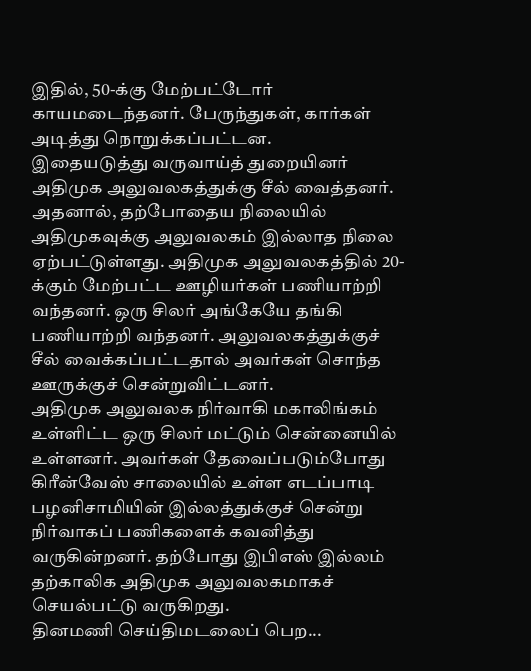இதில், 50-க்கு மேற்பட்டோர் காயமடைந்தனர். பேருந்துகள், கார்கள் அடித்து நொறுக்கப்பட்டன.
இதையடுத்து வருவாய்த் துறையினர் அதிமுக அலுவலகத்துக்கு சீல் வைத்தனர். அதனால், தற்போதைய நிலையில் அதிமுகவுக்கு அலுவலகம் இல்லாத நிலை ஏற்பட்டுள்ளது. அதிமுக அலுவலகத்தில் 20-க்கும் மேற்பட்ட ஊழியர்கள் பணியாற்றி வந்தனர். ஒரு சிலர் அங்கேயே தங்கி பணியாற்றி வந்தனர். அலுவலகத்துக்குச் சீல் வைக்கப்பட்டதால் அவர்கள் சொந்த ஊருக்குச் சென்றுவிட்டனர்.
அதிமுக அலுவலக நிர்வாகி மகாலிங்கம் உள்ளிட்ட ஒரு சிலர் மட்டும் சென்னையில் உள்ளனர். அவர்கள் தேவைப்படும்போது கிரீன்வேஸ் சாலையில் உள்ள எடப்பாடி பழனிசாமியின் இல்லத்துக்குச் சென்று நிர்வாகப் பணிகளைக் கவனித்து வருகின்றனர். தற்போது இபிஎஸ் இல்லம் தற்காலிக அதிமுக அலுவலகமாகச் செயல்பட்டு வருகிறது.
தினமணி செய்திமடலைப் பெற...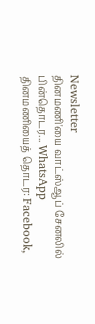Newsletter
தினமணி'யை வாட்ஸ்ஆப் சேனலில் பின்தொடர... WhatsApp
தினமணியைத் தொடர: Facebook,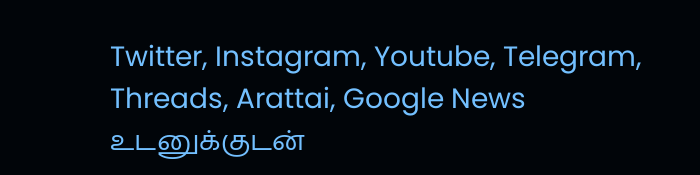Twitter, Instagram, Youtube, Telegram, Threads, Arattai, Google News
உடனுக்குடன்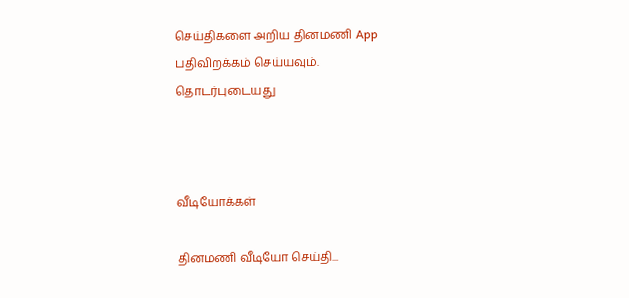செய்திகளை அறிய தினமணி App பதிவிறக்கம் செய்யவும்.
தொடர்புடையது



வீடியோக்கள்

தினமணி வீடியோ செய்தி...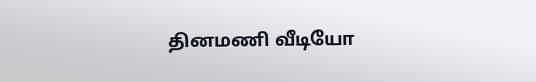தினமணி வீடியோ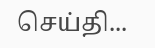செய்தி...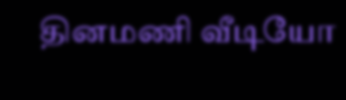தினமணி வீடியோ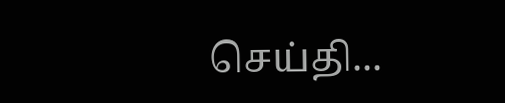செய்தி...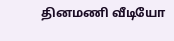தினமணி வீடியோ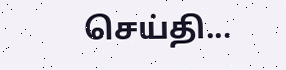செய்தி...